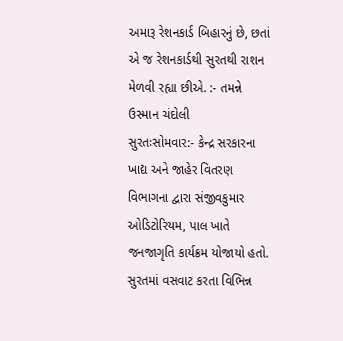અમારૂ રેશનકાર્ડ બિહારનું છે, છતાં એ જ રેશનકાર્ડથી સુરતથી રાશન મેળવી રહ્યા છીએ. :- તમન્ને ઉસ્માન ચંદોલી
સુરતઃસોમવાર:- કેન્દ્ર સરકારના ખાદ્ય અને જાહેર વિતરણ વિભાગના દ્વારા સંજીવકુમાર ઓડિટોરિયમ, પાલ ખાતે જનજાગૃતિ કાર્યક્રમ યોજાયો હતો. સુરતમાં વસવાટ કરતા વિભિન્ન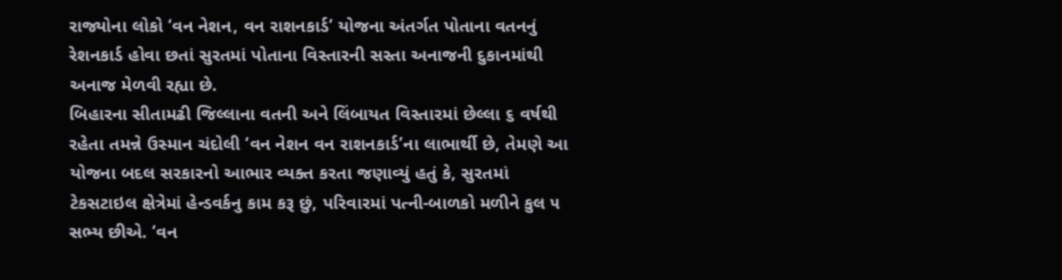રાજ્યોના લોકો ‘વન નેશન, વન રાશનકાર્ડ’ યોજના અંતર્ગત પોતાના વતનનું રેશનકાર્ડ હોવા છતાં સુરતમાં પોતાના વિસ્તારની સસ્તા અનાજની દુકાનમાંથી અનાજ મેળવી રહ્યા છે.
બિહારના સીતામઢી જિલ્લાના વતની અને લિંબાયત વિસ્તારમાં છેલ્લા ૬ વર્ષથી રહેતા તમન્ને ઉસ્માન ચંદોલી ‘વન નેશન વન રાશનકાર્ડ’ના લાભાર્થી છે, તેમણે આ યોજના બદલ સરકારનો આભાર વ્યક્ત કરતા જણાવ્યું હતું કે, સુરતમાં ટેકસટાઇલ ક્ષેત્રેમાં હેન્ડવર્કનુ કામ કરૂ છું, પરિવારમાં પત્ની-બાળકો મળીને કુલ ૫ સભ્ય છીએ. ‘વન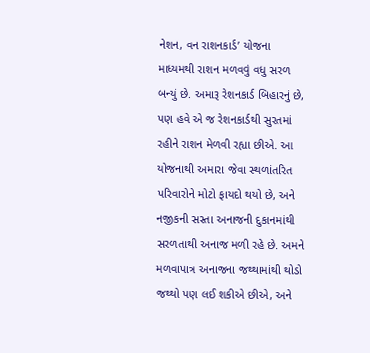નેશન, વન રાશનકાર્ડ’ યોજના માધ્યમથી રાશન મળવવું વધુ સરળ બન્યું છે. અમારૂ રેશનકાર્ડ બિહારનું છે, પણ હવે એ જ રેશનકાર્ડથી સુરતમાં રહીને રાશન મેળવી રહ્યા છીએ. આ યોજનાથી અમારા જેવા સ્થળાંતરિત પરિવારોને મોટો ફાયદો થયો છે, અને નજીકની સસ્તા અનાજની દુકાનમાંથી સરળતાથી અનાજ મળી રહે છે. અમને મળવાપાત્ર અનાજના જથ્થામાંથી થોડો જથ્થો પણ લઈ શકીએ છીએ, અને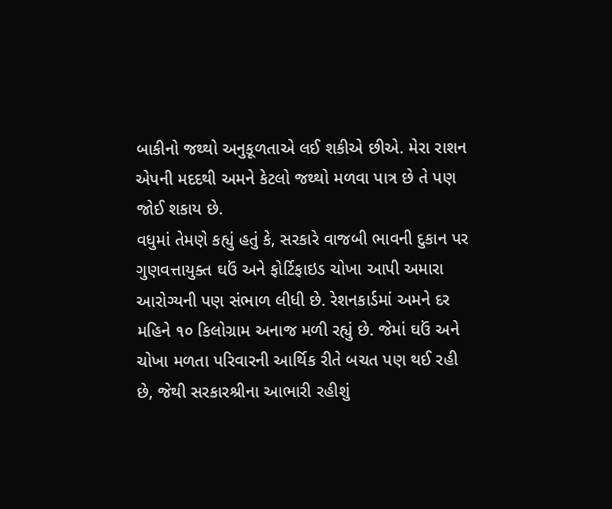બાકીનો જથ્થો અનુકૂળતાએ લઈ શકીએ છીએ. મેરા રાશન એપની મદદથી અમને કેટલો જથ્થો મળવા પાત્ર છે તે પણ જોઈ શકાય છે.
વધુમાં તેમણે કહ્યું હતું કે, સરકારે વાજબી ભાવની દુકાન પર ગુણવત્તાયુક્ત ઘઉં અને ફોર્ટિફાઇડ ચોખા આપી અમારા આરોગ્યની પણ સંભાળ લીધી છે. રેશનકાર્ડમાં અમને દર મહિને ૧૦ કિલોગ્રામ અનાજ મળી રહ્યું છે. જેમાં ઘઉં અને ચોખા મળતા પરિવારની આર્થિક રીતે બચત પણ થઈ રહી છે, જેથી સરકારશ્રીના આભારી રહીશું